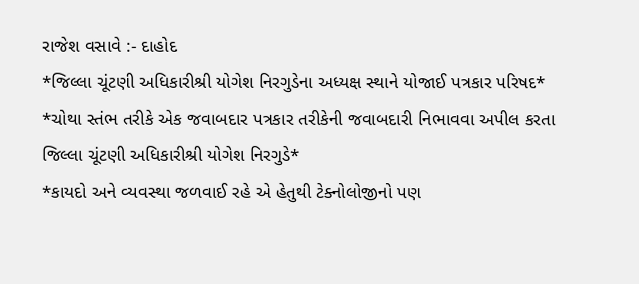રાજેશ વસાવે :- દાહોદ
*જિલ્લા ચૂંટણી અધિકારીશ્રી યોગેશ નિરગુડેના અધ્યક્ષ સ્થાને યોજાઈ પત્રકાર પરિષદ*
*ચોથા સ્તંભ તરીકે એક જવાબદાર પત્રકાર તરીકેની જવાબદારી નિભાવવા અપીલ કરતા જિલ્લા ચૂંટણી અધિકારીશ્રી યોગેશ નિરગુડે*
*કાયદો અને વ્યવસ્થા જળવાઈ રહે એ હેતુથી ટેક્નોલોજીનો પણ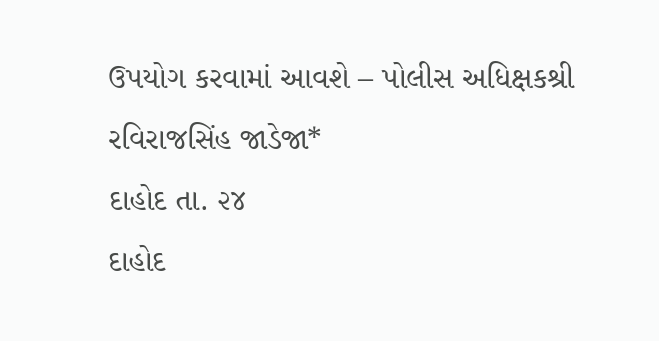ઉપયોગ કરવામાં આવશે – પોલીસ અધિક્ષકશ્રી રવિરાજસિંહ જાડેજા*
દાહોદ તા. ૨૪
દાહોદ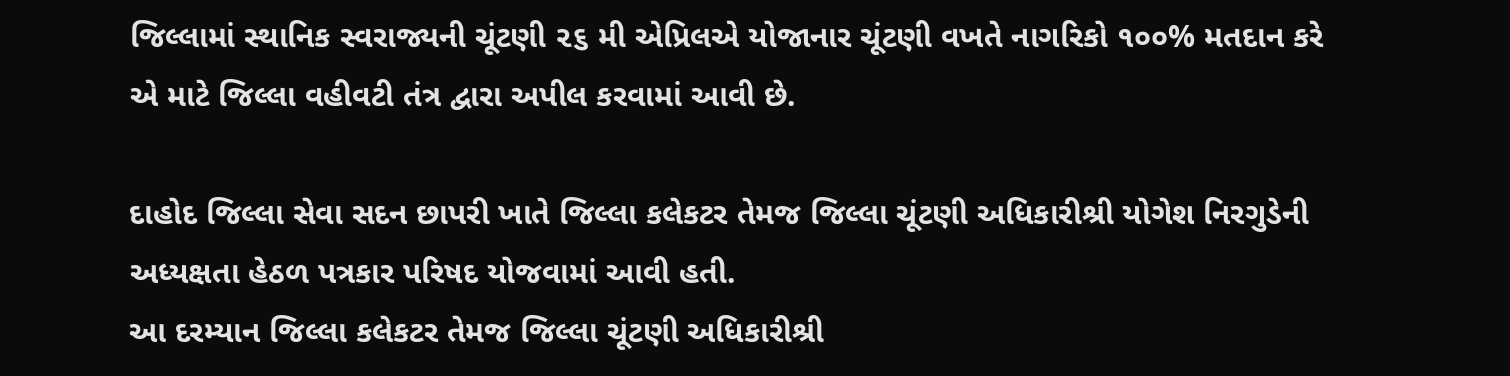જિલ્લામાં સ્થાનિક સ્વરાજ્યની ચૂંટણી ૨૬ મી એપ્રિલએ યોજાનાર ચૂંટણી વખતે નાગરિકો ૧૦૦% મતદાન કરે એ માટે જિલ્લા વહીવટી તંત્ર દ્વારા અપીલ કરવામાં આવી છે.

દાહોદ જિલ્લા સેવા સદન છાપરી ખાતે જિલ્લા કલેકટર તેમજ જિલ્લા ચૂંટણી અધિકારીશ્રી યોગેશ નિરગુડેની અધ્યક્ષતા હેઠળ પત્રકાર પરિષદ યોજવામાં આવી હતી.
આ દરમ્યાન જિલ્લા કલેકટર તેમજ જિલ્લા ચૂંટણી અધિકારીશ્રી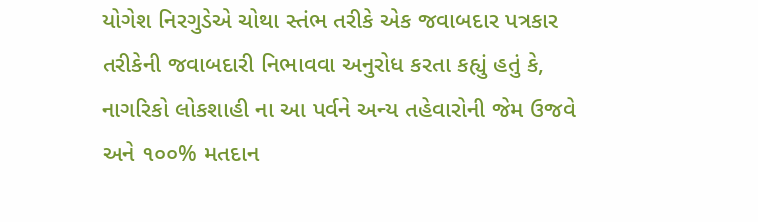યોગેશ નિરગુડેએ ચોથા સ્તંભ તરીકે એક જવાબદાર પત્રકાર તરીકેની જવાબદારી નિભાવવા અનુરોધ કરતા કહ્યું હતું કે, નાગરિકો લોકશાહી ના આ પર્વને અન્ય તહેવારોની જેમ ઉજવે અને ૧૦૦% મતદાન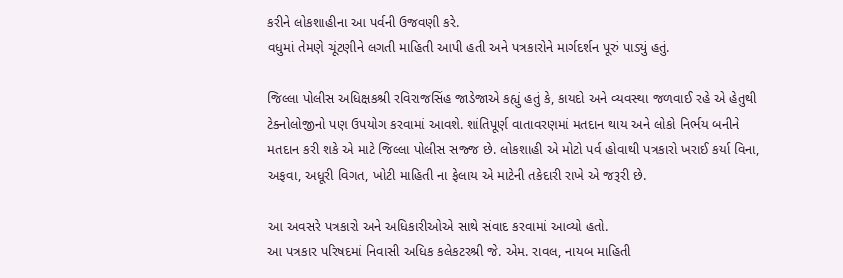કરીને લોકશાહીના આ પર્વની ઉજવણી કરે.
વધુમાં તેમણે ચૂંટણીને લગતી માહિતી આપી હતી અને પત્રકારોને માર્ગદર્શન પૂરું પાડ્યું હતું.

જિલ્લા પોલીસ અધિક્ષકશ્રી રવિરાજસિંહ જાડેજાએ કહ્યું હતું કે, કાયદો અને વ્યવસ્થા જળવાઈ રહે એ હેતુથી ટેક્નોલોજીનો પણ ઉપયોગ કરવામાં આવશે. શાંતિપૂર્ણ વાતાવરણમાં મતદાન થાય અને લોકો નિર્ભય બનીને મતદાન કરી શકે એ માટે જિલ્લા પોલીસ સજ્જ છે. લોકશાહી એ મોટો પર્વ હોવાથી પત્રકારો ખરાઈ કર્યા વિના, અફવા, અધૂરી વિગત, ખોટી માહિતી ના ફેલાય એ માટેની તકેદારી રાખે એ જરૂરી છે.

આ અવસરે પત્રકારો અને અધિકારીઓએ સાથે સંવાદ કરવામાં આવ્યો હતો.
આ પત્રકાર પરિષદમાં નિવાસી અધિક કલેકટરશ્રી જે. એમ. રાવલ, નાયબ માહિતી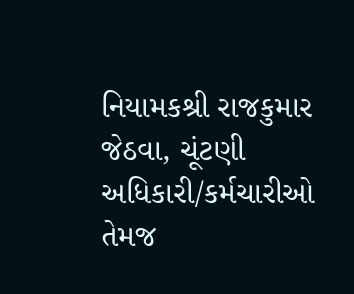નિયામકશ્રી રાજકુમાર જેઠવા, ચૂંટણી અધિકારી/કર્મચારીઓ તેમજ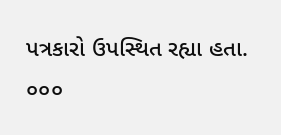પત્રકારો ઉપસ્થિત રહ્યા હતા.
૦૦૦